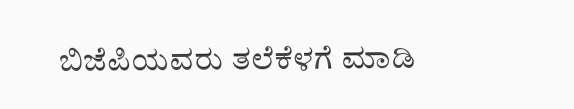ಬಿಜೆಪಿಯವರು ತಲೆಕೆಳಗೆ ಮಾಡಿ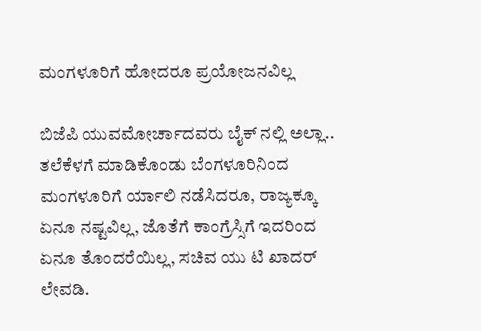ಮಂಗಳೂರಿಗೆ ಹೋದರೂ ಪ್ರಯೋಜನವಿಲ್ಲ

ಬಿಜೆಪಿ ಯುವಮೋರ್ಚಾದವರು ಬೈಕ್ ನಲ್ಲಿ ಅಲ್ಲಾ.. ತಲೆಕೆಳಗೆ ಮಾಡಿಕೊಂಡು ಬೆಂಗಳೂರಿನಿಂದ ಮಂಗಳೂರಿಗೆ ರ್ಯಾಲಿ ನಡೆಸಿದರೂ, ರಾಜ್ಯಕ್ಕೂ ಏನೂ ನಷ್ಟವಿಲ್ಲ, ಜೊತೆಗೆ ಕಾಂಗ್ರೆಸ್ಸಿಗೆ ಇದರಿಂದ ಏನೂ ತೊಂದರೆಯಿಲ್ಲ, ಸಚಿವ ಯು ಟಿ ಖಾದರ್ ಲೇವಡಿ.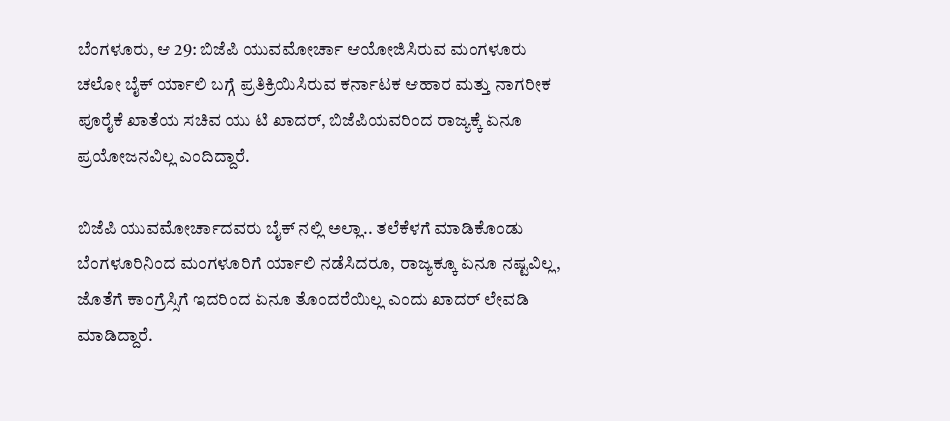ಬೆಂಗಳೂರು, ಆ 29: ಬಿಜೆಪಿ ಯುವಮೋರ್ಚಾ ಆಯೋಜಿಸಿರುವ ಮಂಗಳೂರು ಚಲೋ ಬೈಕ್ ರ್ಯಾಲಿ ಬಗ್ಗೆ ಪ್ರತಿಕ್ರಿಯಿಸಿರುವ ಕರ್ನಾಟಕ ಆಹಾರ ಮತ್ತು ನಾಗರೀಕ ಪೂರೈಕೆ ಖಾತೆಯ ಸಚಿವ ಯು ಟಿ ಖಾದರ್, ಬಿಜೆಪಿಯವರಿಂದ ರಾಜ್ಯಕ್ಕೆ ಏನೂ ಪ್ರಯೋಜನವಿಲ್ಲ ಎಂದಿದ್ದಾರೆ.

ಬಿಜೆಪಿ ಯುವಮೋರ್ಚಾದವರು ಬೈಕ್ ನಲ್ಲಿ ಅಲ್ಲಾ.. ತಲೆಕೆಳಗೆ ಮಾಡಿಕೊಂಡು ಬೆಂಗಳೂರಿನಿಂದ ಮಂಗಳೂರಿಗೆ ರ್ಯಾಲಿ ನಡೆಸಿದರೂ, ರಾಜ್ಯಕ್ಕೂ ಏನೂ ನಷ್ಟವಿಲ್ಲ, ಜೊತೆಗೆ ಕಾಂಗ್ರೆಸ್ಸಿಗೆ ಇದರಿಂದ ಏನೂ ತೊಂದರೆಯಿಲ್ಲ ಎಂದು ಖಾದರ್ ಲೇವಡಿ ಮಾಡಿದ್ದಾರೆ.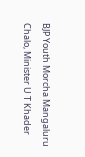BJP Youth Morcha Mangaluru Chalo, Minister U T Khader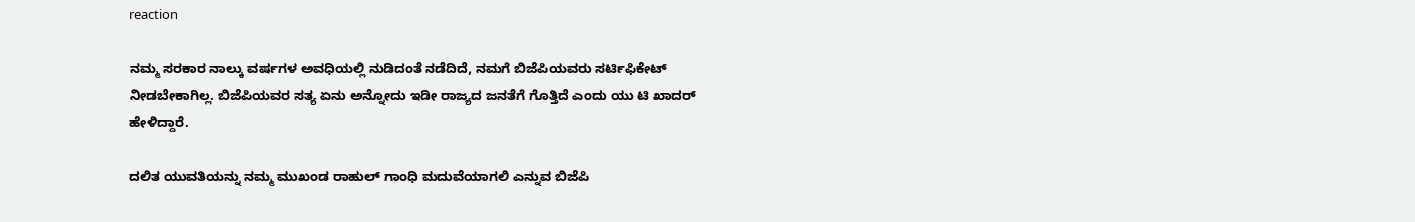reaction

ನಮ್ಮ ಸರಕಾರ ನಾಲ್ಕು ವರ್ಷಗಳ ಅವಧಿಯಲ್ಲಿ ನುಡಿದಂತೆ ನಡೆದಿದೆ, ನಮಗೆ ಬಿಜೆಪಿಯವರು ಸರ್ಟಿಫಿಕೇಟ್ ನೀಡಬೇಕಾಗಿಲ್ಲ. ಬಿಜೆಪಿಯವರ ಸತ್ಯ ಏನು ಅನ್ನೋದು ಇಡೀ ರಾಜ್ಯದ ಜನತೆಗೆ ಗೊತ್ತಿದೆ ಎಂದು ಯು ಟಿ ಖಾದರ್ ಹೇಳಿದ್ದಾರೆ.

ದಲಿತ ಯುವತಿಯನ್ನು ನಮ್ಮ ಮುಖಂಡ ರಾಹುಲ್ ಗಾಂಧಿ ಮದುವೆಯಾಗಲಿ ಎನ್ನುವ ಬಿಜೆಪಿ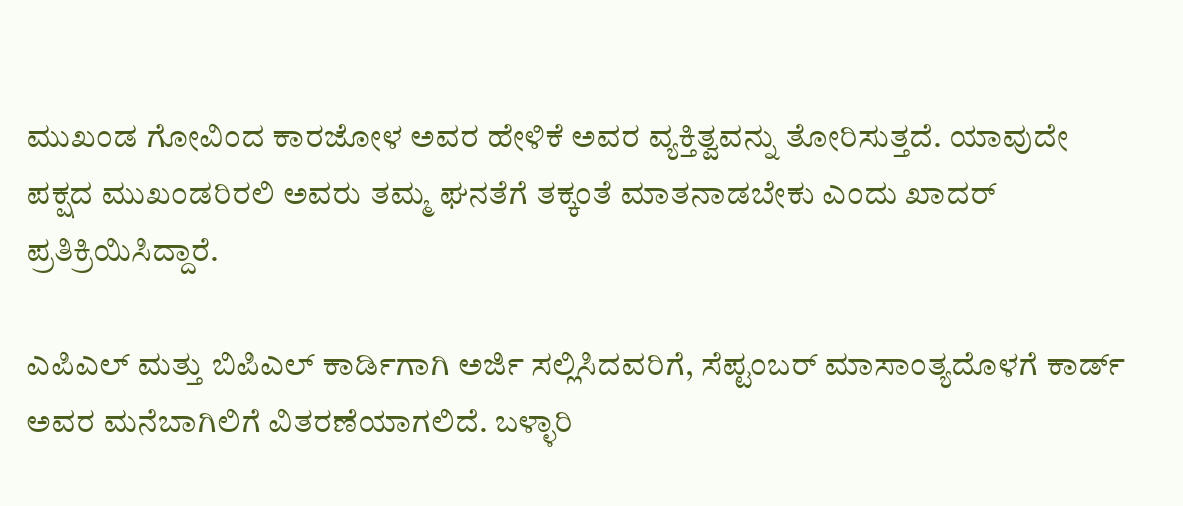ಮುಖಂಡ ಗೋವಿಂದ ಕಾರಜೋಳ ಅವರ ಹೇಳಿಕೆ ಅವರ ವ್ಯಕ್ತಿತ್ವವನ್ನು ತೋರಿಸುತ್ತದೆ. ಯಾವುದೇ ಪಕ್ಷದ ಮುಖಂಡರಿರಲಿ ಅವರು ತಮ್ಮ ಘನತೆಗೆ ತಕ್ಕಂತೆ ಮಾತನಾಡಬೇಕು ಎಂದು ಖಾದರ್ ಪ್ರತಿಕ್ರಿಯಿಸಿದ್ದಾರೆ.

ಎಪಿಎಲ್ ಮತ್ತು ಬಿಪಿಎಲ್ ಕಾರ್ಡಿಗಾಗಿ ಅರ್ಜಿ ಸಲ್ಲಿಸಿದವರಿಗೆ, ಸೆಪ್ಟಂಬರ್ ಮಾಸಾಂತ್ಯದೊಳಗೆ ಕಾರ್ಡ್ ಅವರ ಮನೆಬಾಗಿಲಿಗೆ ವಿತರಣೆಯಾಗಲಿದೆ. ಬಳ್ಳಾರಿ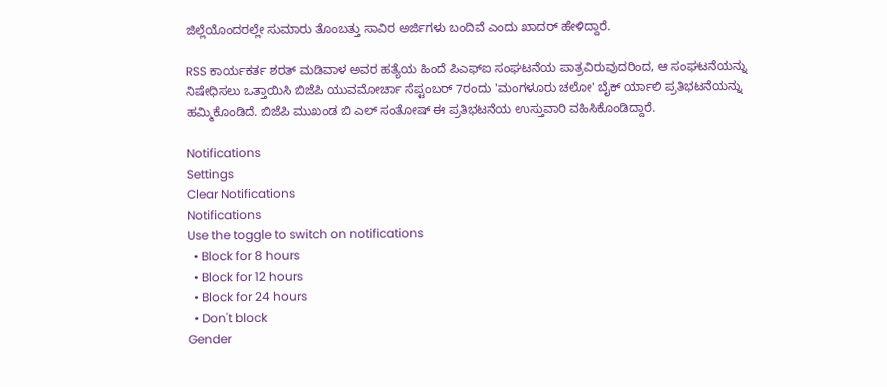ಜಿಲ್ಲೆಯೊಂದರಲ್ಲೇ ಸುಮಾರು ತೊಂಬತ್ತು ಸಾವಿರ ಅರ್ಜಿಗಳು ಬಂದಿವೆ ಎಂದು ಖಾದರ್ ಹೇಳಿದ್ದಾರೆ.

RSS ಕಾರ್ಯಕರ್ತ ಶರತ್ ಮಡಿವಾಳ ಅವರ ಹತ್ಯೆಯ ಹಿಂದೆ ಪಿಎಫ್‍ಐ ಸಂಘಟನೆಯ ಪಾತ್ರವಿರುವುದರಿಂದ, ಆ ಸಂಘಟನೆಯನ್ನು ನಿಷೇಧಿಸಲು ಒತ್ತಾಯಿಸಿ ಬಿಜೆಪಿ ಯುವಮೋರ್ಚಾ ಸೆಪ್ಟಂಬರ್ 7ರಂದು 'ಮಂಗಳೂರು ಚಲೋ' ಬೈಕ್ ರ್ಯಾಲಿ ಪ್ರತಿಭಟನೆಯನ್ನು ಹಮ್ಮಿಕೊಂಡಿದೆ. ಬಿಜೆಪಿ ಮುಖಂಡ ಬಿ ಎಲ್ ಸಂತೋಷ್ ಈ ಪ್ರತಿಭಟನೆಯ ಉಸ್ತುವಾರಿ ವಹಿಸಿಕೊಂಡಿದ್ದಾರೆ.

Notifications
Settings
Clear Notifications
Notifications
Use the toggle to switch on notifications
  • Block for 8 hours
  • Block for 12 hours
  • Block for 24 hours
  • Don't block
Gender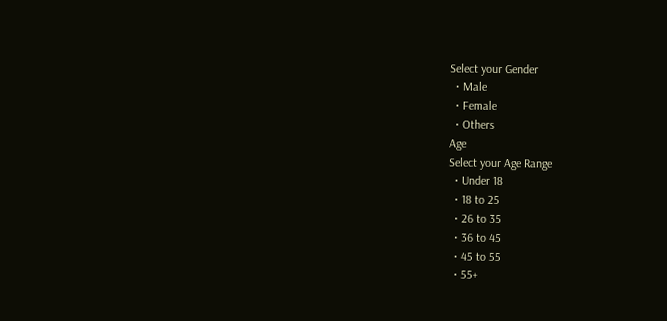Select your Gender
  • Male
  • Female
  • Others
Age
Select your Age Range
  • Under 18
  • 18 to 25
  • 26 to 35
  • 36 to 45
  • 45 to 55
  • 55+